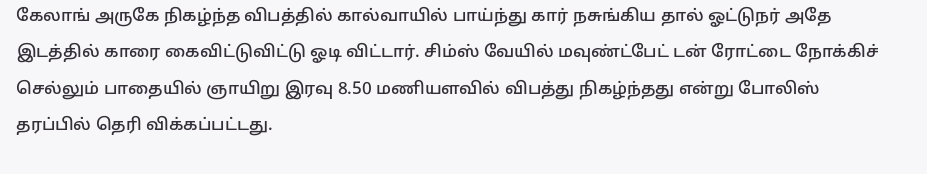கேலாங் அருகே நிகழ்ந்த விபத்தில் கால்வாயில் பாய்ந்து கார் நசுங்கிய தால் ஓட்டுநர் அதே இடத்தில் காரை கைவிட்டுவிட்டு ஓடி விட்டார். சிம்ஸ் வேயில் மவுண்ட்பேட் டன் ரோட்டை நோக்கிச் செல்லும் பாதையில் ஞாயிறு இரவு 8.50 மணியளவில் விபத்து நிகழ்ந்தது என்று போலிஸ் தரப்பில் தெரி விக்கப்பட்டது.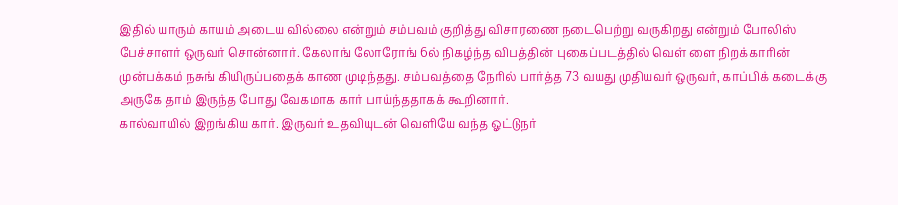இதில் யாரும் காயம் அடைய வில்லை என்றும் சம்பவம் குறித்து விசாரணை நடைபெற்று வருகிறது என்றும் போலிஸ் பேச்சாளர் ஒருவர் சொன்னார். கேலாங் லோரோங் 6ல் நிகழ்ந்த விபத்தின் புகைப்படத்தில் வெள் ளை நிறக்காரின் முன்பக்கம் நசுங் கியிருப்பதைக் காண முடிந்தது. சம்பவத்தை நேரில் பார்த்த 73 வயது முதியவர் ஒருவர், காப்பிக் கடைக்கு அருகே தாம் இருந்த போது வேகமாக கார் பாய்ந்ததாகக் கூறினார்.
கால்வாயில் இறங்கிய கார். இருவர் உதவியுடன் வெளியே வந்த ஓட்டுநர்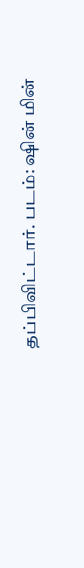தப்பிவிட்டார். படம்: ஷின் மின்